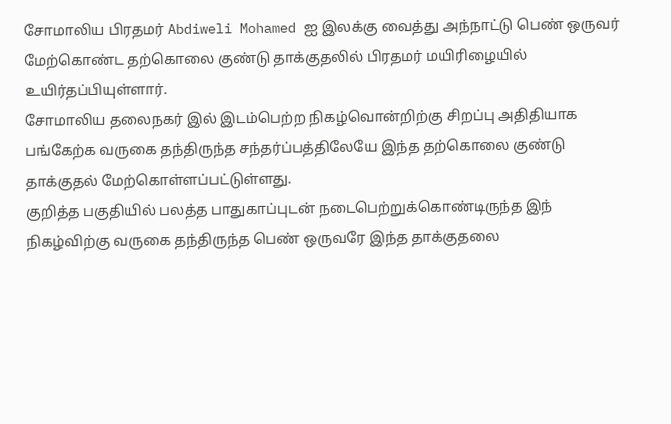சோமாலிய பிரதமர் Abdiweli Mohamed ஐ இலக்கு வைத்து அந்நாட்டு பெண் ஒருவர் மேற்கொண்ட தற்கொலை குண்டு தாக்குதலில் பிரதமர் மயிரிழையில் உயிர்தப்பியுள்ளார்.
சோமாலிய தலைநகர் இல் இடம்பெற்ற நிகழ்வொன்றிற்கு சிறப்பு அதிதியாக பங்கேற்க வருகை தந்திருந்த சந்தர்ப்பத்திலேயே இந்த தற்கொலை குண்டு தாக்குதல் மேற்கொள்ளப்பட்டுள்ளது.
குறித்த பகுதியில் பலத்த பாதுகாப்புடன் நடைபெற்றுக்கொண்டிருந்த இந் நிகழ்விற்கு வருகை தந்திருந்த பெண் ஒருவரே இந்த தாக்குதலை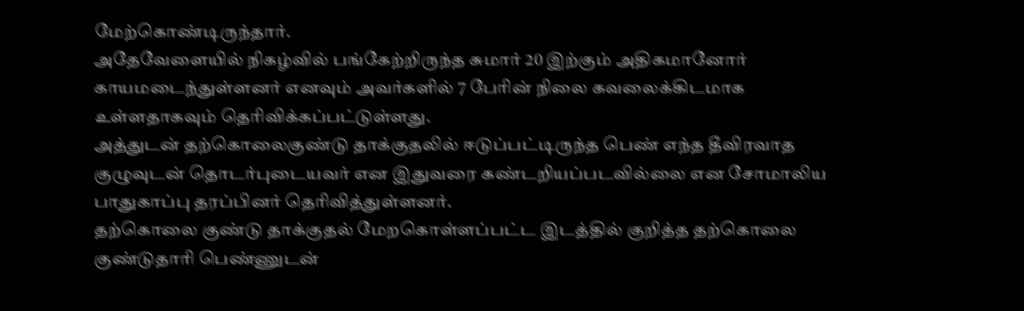மேற்கொண்டிருந்தார்.
அதேவேளையில் நிகழ்வில் பங்கேற்றிருந்த சுமார் 20 இற்கும் அதிகமானோர் காயமடைந்துள்ளனர் எனவும் அவர்களில் 7 பேரின் நிலை கவலைக்கிடமாக உள்ளதாகவும் தெரிவிக்கப்பட்டுள்ளது.
அத்துடன் தற்கொலைகுண்டு தாக்குதலில் ஈடுப்பட்டிருந்த பெண் எந்த தீவிரவாத குழுவுடன் தொடர்புடையவர் என இதுவரை கண்டறியப்படவில்லை என சோமாலிய பாதுகாப்பு தரப்பினர் தெரிவித்துள்ளனர்.
தற்கொலை குண்டு தாக்குதல் மேறகொள்ளப்பட்ட இடத்தில் குறித்த தற்கொலை குண்டுதாரி பெண்ணுடன்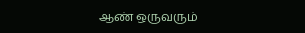ஆண் ஒருவரும்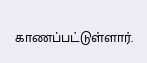காணப்பட்டுள்ளார்.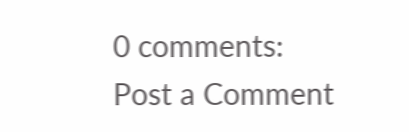0 comments:
Post a Comment